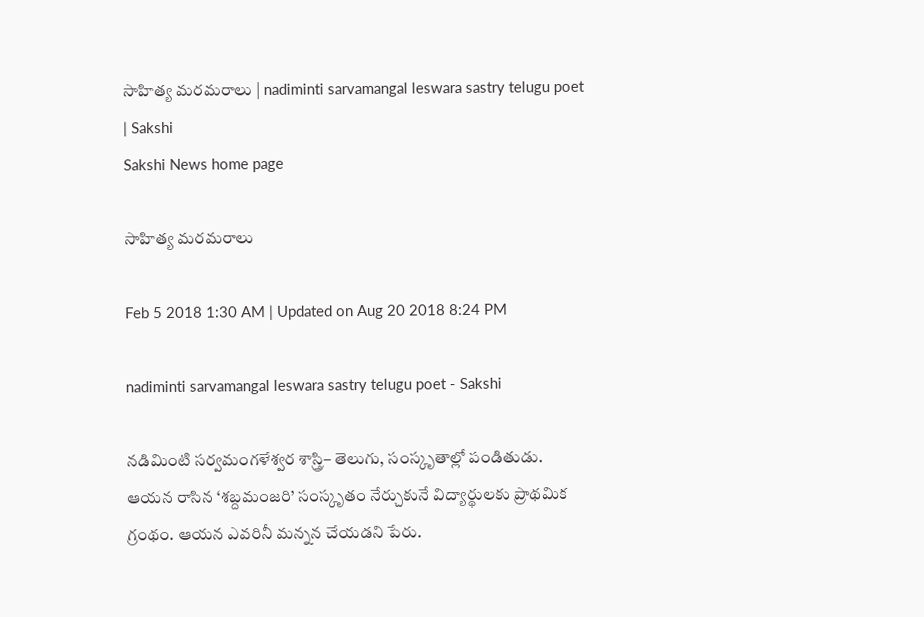సాహిత్య మరమరాలు | nadiminti sarvamangal leswara sastry telugu poet | Sakshi
Sakshi News home page

సాహిత్య మరమరాలు

Feb 5 2018 1:30 AM | Updated on Aug 20 2018 8:24 PM

nadiminti sarvamangal leswara sastry telugu poet - Sakshi

నడిమింటి సర్వమంగళేశ్వర శాస్త్రి– తెలుగు, సంస్కృతాల్లో పండితుడు. ఆయన రాసిన ‘శబ్దమంజరి’ సంస్కృతం నేర్చుకునే విద్యార్థులకు ప్రాథమిక గ్రంథం. ఆయన ఎవరినీ మన్నన చేయడని పేరు.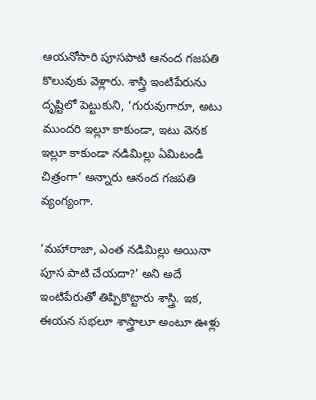ఆయనోసారి పూసపాటి ఆనంద గజపతి కొలువుకు వెళ్లారు. శాస్త్రి ఇంటిపేరును దృష్టిలో పెట్టుకుని, ‘గురువుగారూ, అటు ముందరి ఇల్లూ కాకుండా, ఇటు వెనక ఇల్లూ కాకుండా నడిమిల్లు ఏమిటండీ చిత్రంగా’ అన్నారు ఆనంద గజపతి వ్యంగ్యంగా.

‘మహారాజా, ఎంత నడిమిల్లు అయినా పూస పాటి చేయదా?’ అని అదే ఇంటిపేరుతో తిప్పికొట్టారు శాస్త్రి. ఇక, ఈయన సభలూ శాస్త్రాలూ అంటూ ఊళ్లు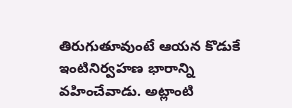తిరుగుతూవుంటే ఆయన కొడుకే ఇంటినిర్వహణ భారాన్ని వహించేవాడు. అట్లాంటి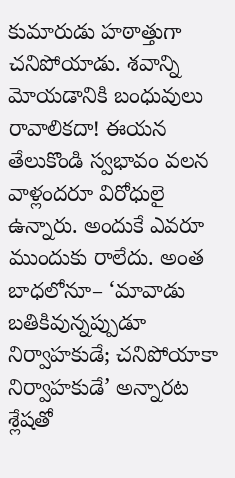కుమారుడు హఠాత్తుగా చనిపోయాడు. శవాన్ని మోయడానికి బంధువులు రావాలికదా! ఈయన తేలుకొండి స్వభావం వలన వాళ్లందరూ విరోధులై ఉన్నారు. అందుకే ఎవరూ ముందుకు రాలేదు. అంత బాధలోనూ– ‘మావాడు బతికివున్నప్పుడూ నిర్వాహకుడే; చనిపోయాకా నిర్వాహకుడే’ అన్నారట శ్లేషతో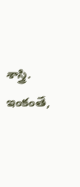శాస్త్రి. ఇంకంతే,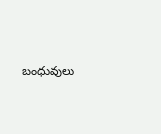బంధువులు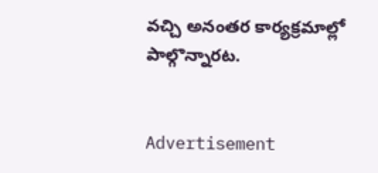వచ్చి అనంతర కార్యక్రమాల్లో పాల్గొన్నారట.


Advertisement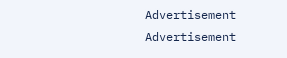Advertisement
Advertisement